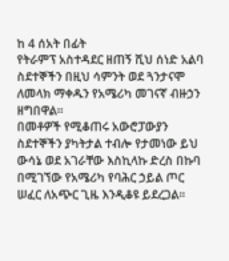ከ 4 ሰአት በፊት
የትራምፕ አስተዳደር ዘጠኝ ሺህ ሰነድ አልባ ስደተኞችን በዚህ ሳምንት ወደ ጓንታናሞ ለመላክ ማቀዱን የአሜሪካ መገናኛ ብዙኃን ዘግበዋል።
በመቶዎች የሚቆጠሩ አውሮፓውያን ስደተኞችን ያካትታል ተብሎ የታመነው ይህ ውሳኔ ወደ አገራቸው እስኪላኩ ድረስ በኩባ በሚገኘው የአሜሪካ የባሕር ኃይል ጦር ሠፈር ለአጭር ጊዜ እንዲቆዩ ይደረጋል።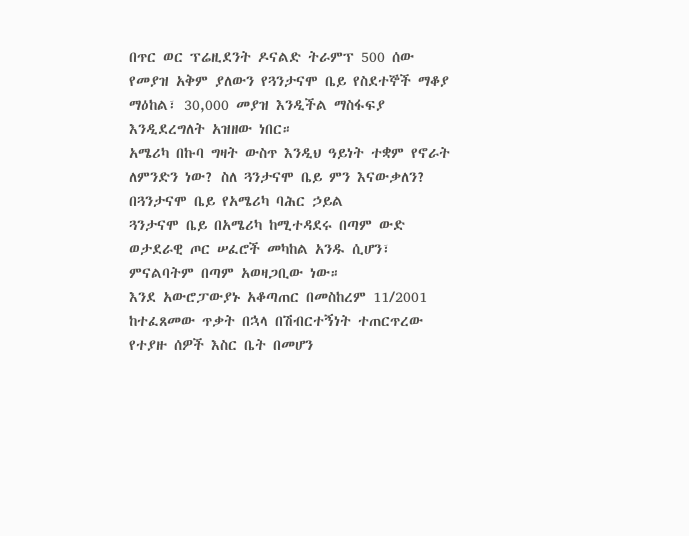በጥር ወር ፕሬዚደንት ዶናልድ ትራምፕ 500 ሰው የመያዝ አቅም ያለውን የጓንታናሞ ቤይ የስደተኞች ማቆያ ማዕከል፣ 30,000 መያዝ እንዲችል ማስፋፍያ እንዲደረግለት አዝዘው ነበር።
አሜሪካ በኩባ ግዛት ውስጥ እንዲህ ዓይነት ተቋም የኖራት ለምንድን ነው? ስለ ጓንታናሞ ቤይ ምን እናውቃለን?
በጓንታናሞ ቤይ የአሜሪካ ባሕር ኃይል
ጓንታናሞ ቤይ በአሜሪካ ከሚተዳደሩ በጣም ውድ ወታደራዊ ጦር ሠፈሮች መካከል አንዱ ሲሆን፣ ምናልባትም በጣም አወዛጋቢው ነው።
እንደ አውሮፓውያኑ አቆጣጠር በመስከረም 11/2001 ከተፈጸመው ጥቃት በኋላ በሽብርተኝነት ተጠርጥረው የተያዙ ሰዎች እስር ቤት በመሆን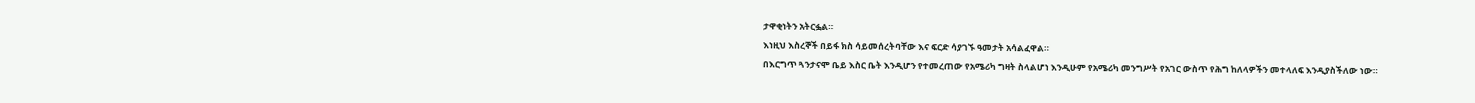ታዋቂነትን አትርፏል።
እነዚህ እስረኞች በይፋ ክስ ሳይመሰረትባቸው እና ፍርድ ሳያገኙ ዓመታት አሳልፈዋል።
በእርግጥ ጓንታናሞ ቤይ እስር ቤት እንዲሆን የተመረጠው የአሜሪካ ግዛት ስላልሆነ እንዲሁም የአሜሪካ መንግሥት የአገር ውስጥ የሕግ ከለላዎችን መተላለፍ እንዲያስችለው ነው።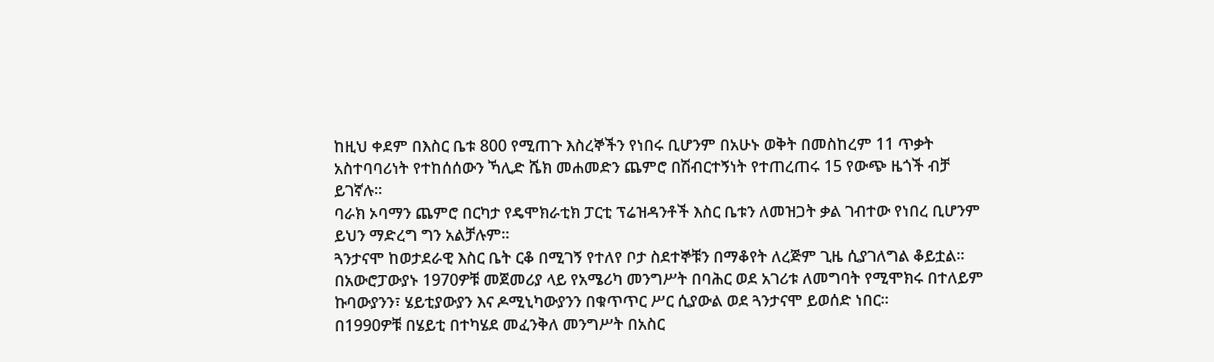ከዚህ ቀደም በእስር ቤቱ 800 የሚጠጉ እስረኞችን የነበሩ ቢሆንም በአሁኑ ወቅት በመስከረም 11 ጥቃት አስተባባሪነት የተከሰሰውን ኻሊድ ሼክ መሐመድን ጨምሮ በሽብርተኝነት የተጠረጠሩ 15 የውጭ ዜጎች ብቻ ይገኛሉ።
ባራክ ኦባማን ጨምሮ በርካታ የዴሞክራቲክ ፓርቲ ፕሬዝዳንቶች እስር ቤቱን ለመዝጋት ቃል ገብተው የነበረ ቢሆንም ይህን ማድረግ ግን አልቻሉም።
ጓንታናሞ ከወታደራዊ እስር ቤት ርቆ በሚገኝ የተለየ ቦታ ስደተኞቹን በማቆየት ለረጅም ጊዜ ሲያገለግል ቆይቷል።
በአውሮፓውያኑ 1970ዎቹ መጀመሪያ ላይ የአሜሪካ መንግሥት በባሕር ወደ አገሪቱ ለመግባት የሚሞክሩ በተለይም ኩባውያንን፣ ሄይቲያውያን እና ዶሚኒካውያንን በቁጥጥር ሥር ሲያውል ወደ ጓንታናሞ ይወሰድ ነበር።
በ1990ዎቹ በሄይቲ በተካሄደ መፈንቅለ መንግሥት በአስር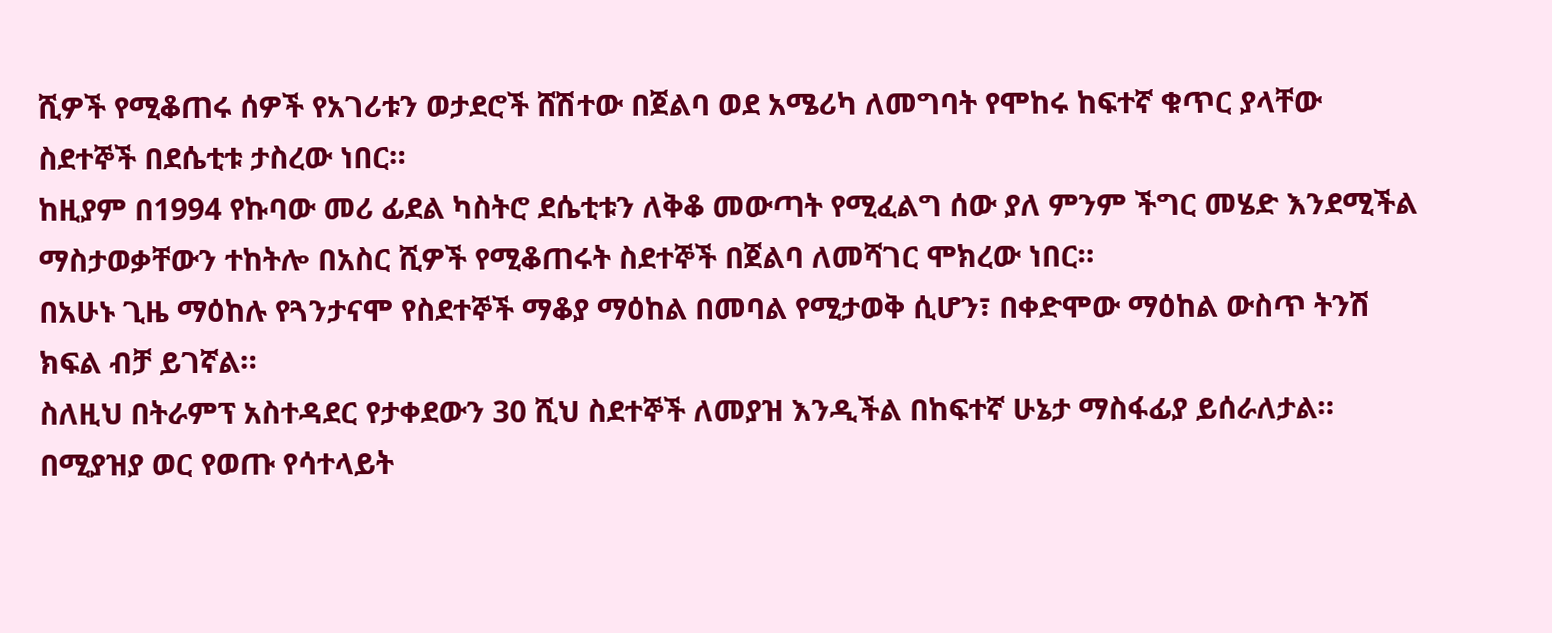ሺዎች የሚቆጠሩ ሰዎች የአገሪቱን ወታደሮች ሸሽተው በጀልባ ወደ አሜሪካ ለመግባት የሞከሩ ከፍተኛ ቁጥር ያላቸው ስደተኞች በደሴቲቱ ታስረው ነበር።
ከዚያም በ1994 የኩባው መሪ ፊደል ካስትሮ ደሴቲቱን ለቅቆ መውጣት የሚፈልግ ሰው ያለ ምንም ችግር መሄድ እንደሚችል ማስታወቃቸውን ተከትሎ በአስር ሺዎች የሚቆጠሩት ስደተኞች በጀልባ ለመሻገር ሞክረው ነበር።
በአሁኑ ጊዜ ማዕከሉ የጓንታናሞ የስደተኞች ማቆያ ማዕከል በመባል የሚታወቅ ሲሆን፣ በቀድሞው ማዕከል ውስጥ ትንሽ ክፍል ብቻ ይገኛል።
ስለዚህ በትራምፕ አስተዳደር የታቀደውን 30 ሺህ ስደተኞች ለመያዝ እንዲችል በከፍተኛ ሁኔታ ማስፋፊያ ይሰራለታል።
በሚያዝያ ወር የወጡ የሳተላይት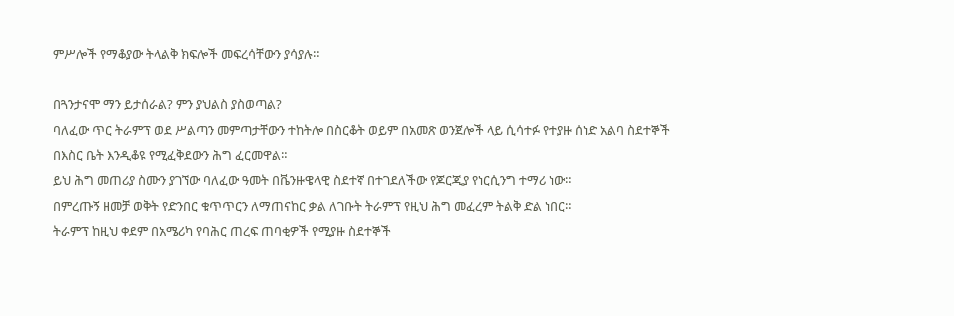ምሥሎች የማቆያው ትላልቅ ክፍሎች መፍረሳቸውን ያሳያሉ።

በጓንታናሞ ማን ይታሰራል? ምን ያህልስ ያስወጣል?
ባለፈው ጥር ትራምፕ ወደ ሥልጣን መምጣታቸውን ተከትሎ በስርቆት ወይም በአመጽ ወንጀሎች ላይ ሲሳተፉ የተያዙ ሰነድ አልባ ስደተኞች በእስር ቤት እንዲቆዩ የሚፈቅደውን ሕግ ፈርመዋል።
ይህ ሕግ መጠሪያ ስሙን ያገኘው ባለፈው ዓመት በቬንዙዌላዊ ስደተኛ በተገደለችው የጆርጂያ የነርሲንግ ተማሪ ነው።
በምረጡኝ ዘመቻ ወቅት የድንበር ቁጥጥርን ለማጠናከር ቃል ለገቡት ትራምፕ የዚህ ሕግ መፈረም ትልቅ ድል ነበር።
ትራምፕ ከዚህ ቀደም በአሜሪካ የባሕር ጠረፍ ጠባቂዎች የሚያዙ ስደተኞች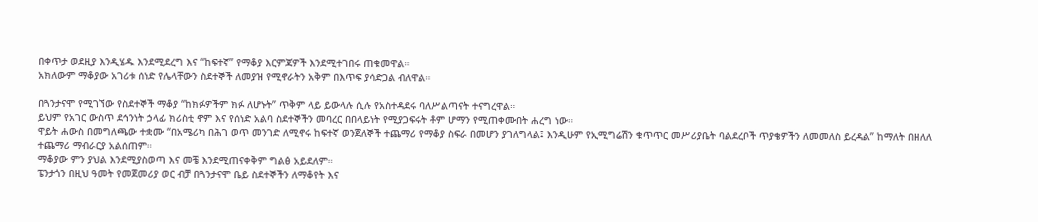በቀጥታ ወደዚያ እንዲሄዱ እንደሚደረግ እና “ከፍተኛ” የማቆያ እርምጃዎች እንደሚተገበሩ ጠቁመዋል።
አክለውም ማቆያው አገሪቱ ሰነድ የሌላቸውን ስደተኞች ለመያዝ የሚኖራትን አቅም በእጥፍ ያሳድጋል ብለዋል።

በጓንታናሞ የሚገኘው የስደተኞች ማቆያ “ከክፉዎችም ክፉ ለሆኑት” ጥቅም ላይ ይውላሉ ሲሉ የአስተዳደሩ ባለሥልጣናት ተናግረዋል።
ይህም የአገር ውስጥ ደኅንነት ኃላፊ ክሪስቲ ኖም እና የሰነድ አልባ ስደተኞችን መባረር በበላይነት የሚያጋፍሩት ቶም ሆማን የሚጠቀሙበት ሐረግ ነው።
ዋይት ሐውስ በመግለጫው ተቋሙ “በአሜሪካ በሕገ ወጥ መንገድ ለሚኖሩ ከፍተኛ ወንጀለኞች ተጨማሪ የማቆያ ስፍራ በመሆን ያገለግላል፤ እንዲሁም የኢሚግሬሽን ቁጥጥር መሥሪያቤት ባልደረቦች ጥያቄዎችን ለመመለስ ይረዳል” ከማለት በዘለለ ተጨማሪ ማብራርያ አልሰጠም።
ማቆያው ምን ያህል እንደሚያስወጣ እና መቼ እንደሚጠናቀቅም ግልፅ አይደለም።
ፔንታጎን በዚህ ዓመት የመጀመሪያ ወር ብቻ በጓንታናሞ ቤይ ስደተኞችን ለማቆየት እና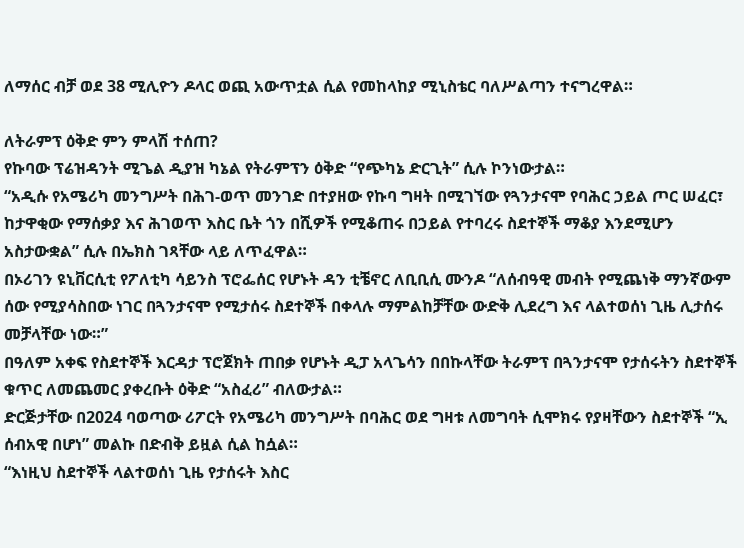ለማሰር ብቻ ወደ 38 ሚሊዮን ዶላር ወጪ አውጥቷል ሲል የመከላከያ ሚኒስቴር ባለሥልጣን ተናግረዋል።

ለትራምፕ ዕቅድ ምን ምላሽ ተሰጠ?
የኩባው ፕሬዝዳንት ሚጌል ዲያዝ ካኔል የትራምፕን ዕቅድ “የጭካኔ ድርጊት” ሲሉ ኮንነውታል።
“አዲሱ የአሜሪካ መንግሥት በሕገ-ወጥ መንገድ በተያዘው የኩባ ግዛት በሚገኘው የጓንታናሞ የባሕር ኃይል ጦር ሠፈር፣ ከታዋቂው የማሰቃያ እና ሕገወጥ እስር ቤት ጎን በሺዎች የሚቆጠሩ በኃይል የተባረሩ ስደተኞች ማቆያ እንደሚሆን አስታውቋል” ሲሉ በኤክስ ገጻቸው ላይ ለጥፈዋል።
በኦሪገን ዩኒቨርሲቲ የፖለቲካ ሳይንስ ፕሮፌሰር የሆኑት ዳን ቲቼኖር ለቢቢሲ ሙንዶ “ለሰብዓዊ መብት የሚጨነቅ ማንኛውም ሰው የሚያሳስበው ነገር በጓንታናሞ የሚታሰሩ ስደተኞች በቀላሉ ማምልከቻቸው ውድቅ ሊደረግ እና ላልተወሰነ ጊዜ ሊታሰሩ መቻላቸው ነው።”
በዓለም አቀፍ የስደተኞች እርዳታ ፕሮጀክት ጠበቃ የሆኑት ዲፓ አላጌሳን በበኩላቸው ትራምፕ በጓንታናሞ የታሰሩትን ስደተኞች ቁጥር ለመጨመር ያቀረቡት ዕቅድ “አስፈሪ” ብለውታል።
ድርጅታቸው በ2024 ባወጣው ሪፖርት የአሜሪካ መንግሥት በባሕር ወደ ግዛቱ ለመግባት ሲሞክሩ የያዛቸውን ስደተኞች “ኢ ሰብአዊ በሆነ” መልኩ በድብቅ ይዟል ሲል ከሷል።
“እነዚህ ስደተኞች ላልተወሰነ ጊዜ የታሰሩት እስር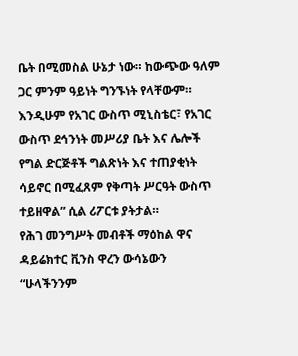ቤት በሚመስል ሁኔታ ነው። ከውጭው ዓለም ጋር ምንም ዓይነት ግንኙነት የላቸውም። እንዲሁም የአገር ውስጥ ሚኒስቴር፣ የአገር ውስጥ ደኅንነት መሥሪያ ቤት እና ሌሎች የግል ድርጅቶች ግልጽነት እና ተጠያቂነት ሳይኖር በሚፈጸም የቅጣት ሥርዓት ውስጥ ተይዘዋል” ሲል ሪፖርቱ ያትታል።
የሕገ መንግሥት መብቶች ማዕከል ዋና ዳይሬክተር ቪንስ ዋረን ውሳኔውን “ሁላችንንም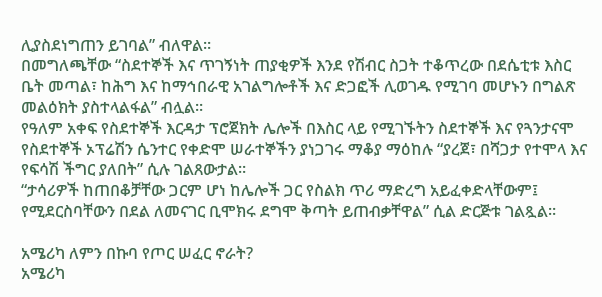ሊያስደነግጠን ይገባል” ብለዋል።
በመግለጫቸው “ስደተኞች እና ጥገኝነት ጠያቂዎች እንደ የሽብር ስጋት ተቆጥረው በደሴቲቱ እስር ቤት መጣል፣ ከሕግ እና ከማኅበራዊ አገልግሎቶች እና ድጋፎች ሊወገዱ የሚገባ መሆኑን በግልጽ መልዕክት ያስተላልፋል” ብሏል።
የዓለም አቀፍ የስደተኞች እርዳታ ፕሮጀክት ሌሎች በእስር ላይ የሚገኙትን ስደተኞች እና የጓንታናሞ የስደተኞች ኦፕሬሽን ሴንተር የቀድሞ ሠራተኞችን ያነጋገሩ ማቆያ ማዕከሉ “ያረጀ፣ በሻጋታ የተሞላ እና የፍሳሽ ችግር ያለበት” ሲሉ ገልጸውታል።
“ታሳሪዎች ከጠበቆቻቸው ጋርም ሆነ ከሌሎች ጋር የስልክ ጥሪ ማድረግ አይፈቀድላቸውም፤ የሚደርስባቸውን በደል ለመናገር ቢሞክሩ ደግሞ ቅጣት ይጠብቃቸዋል” ሲል ድርጅቱ ገልጿል።

አሜሪካ ለምን በኩባ የጦር ሠፈር ኖራት?
አሜሪካ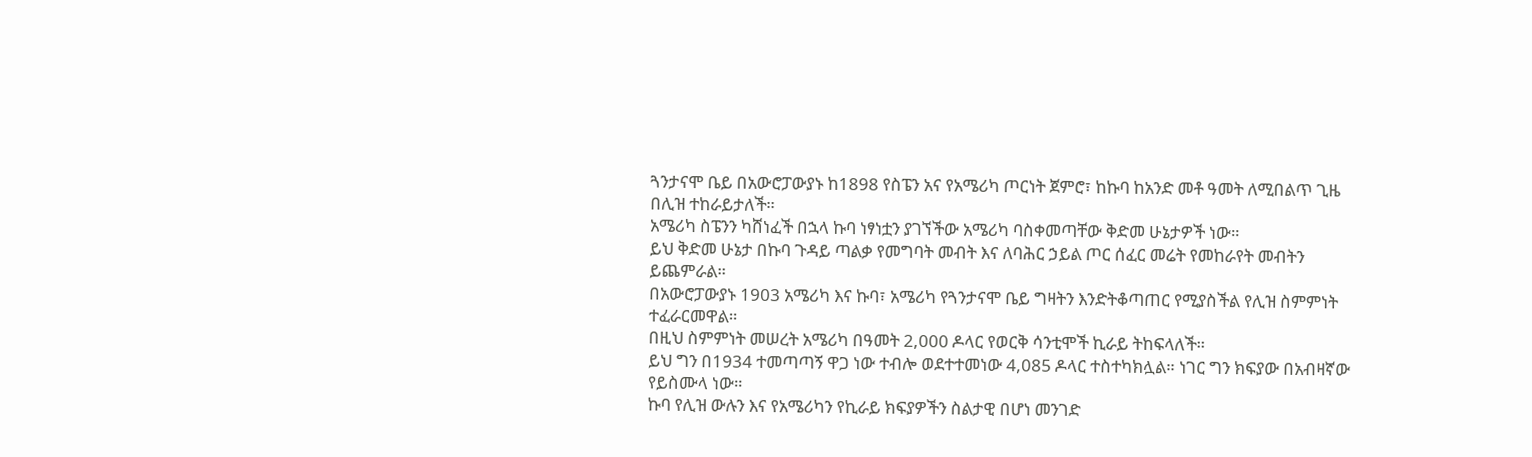ጓንታናሞ ቤይ በአውሮፓውያኑ ከ1898 የስፔን አና የአሜሪካ ጦርነት ጀምሮ፣ ከኩባ ከአንድ መቶ ዓመት ለሚበልጥ ጊዜ በሊዝ ተከራይታለች።
አሜሪካ ስፔንን ካሸነፈች በኋላ ኩባ ነፃነቷን ያገኘችው አሜሪካ ባስቀመጣቸው ቅድመ ሁኔታዎች ነው።
ይህ ቅድመ ሁኔታ በኩባ ጉዳይ ጣልቃ የመግባት መብት እና ለባሕር ኃይል ጦር ሰፈር መሬት የመከራየት መብትን ይጨምራል።
በአውሮፓውያኑ 1903 አሜሪካ እና ኩባ፣ አሜሪካ የጓንታናሞ ቤይ ግዛትን እንድትቆጣጠር የሚያስችል የሊዝ ስምምነት ተፈራርመዋል።
በዚህ ስምምነት መሠረት አሜሪካ በዓመት 2,000 ዶላር የወርቅ ሳንቲሞች ኪራይ ትከፍላለች።
ይህ ግን በ1934 ተመጣጣኝ ዋጋ ነው ተብሎ ወደተተመነው 4,085 ዶላር ተስተካክሏል። ነገር ግን ክፍያው በአብዛኛው የይስሙላ ነው።
ኩባ የሊዝ ውሉን እና የአሜሪካን የኪራይ ክፍያዎችን ስልታዊ በሆነ መንገድ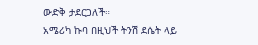ውድቅ ታደርጋለች።
አሜሪካ ኩባ በዚህች ትንሽ ደሴት ላይ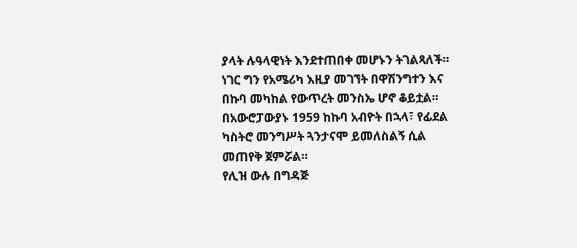ያላት ሉዓላዊነት እንደተጠበቀ መሆኑን ትገልጻለች።
ነገር ግን የአሜሪካ እዚያ መገኘት በዋሽንግተን እና በኩባ መካከል የውጥረት መንስኤ ሆኖ ቆይቷል።
በአውሮፓውያኑ 1959 ከኩባ አብዮት በኋላ፣ የፊደል ካስትሮ መንግሥት ጓንታናሞ ይመለስልኝ ሲል መጠየቅ ጀምሯል።
የሊዝ ውሉ በግዳጅ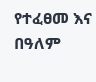የተፈፀመ እና በዓለም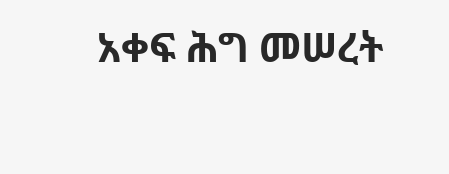አቀፍ ሕግ መሠረት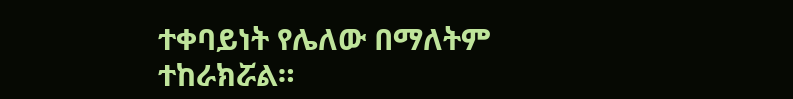ተቀባይነት የሌለው በማለትም ተከራክሯል።